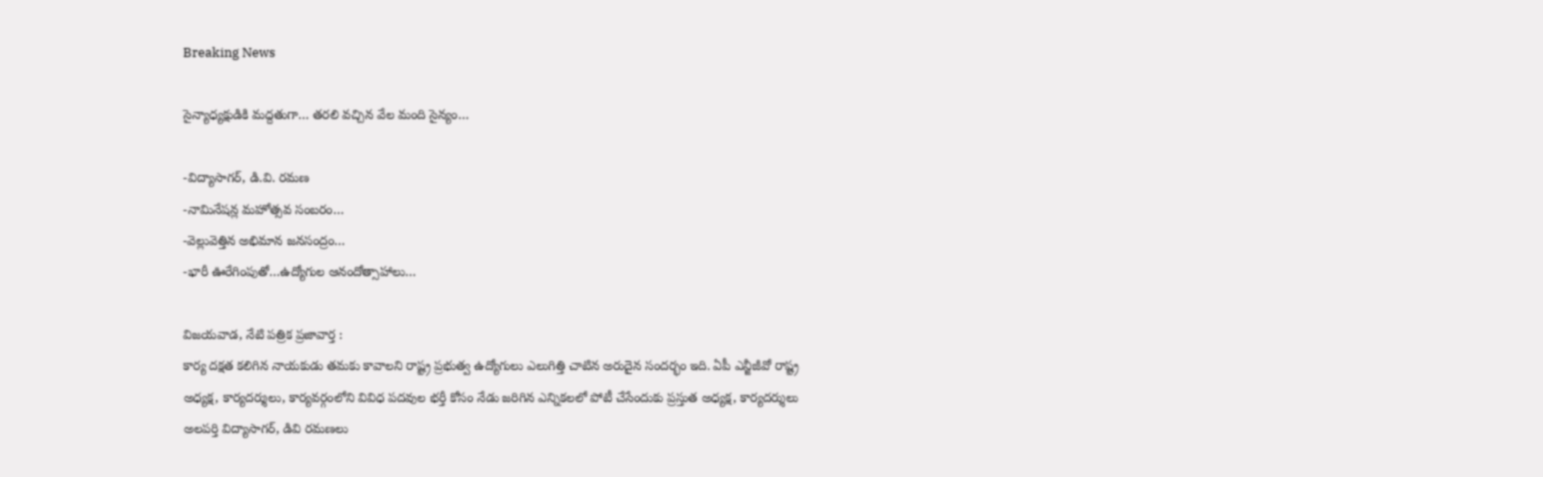Breaking News

సైన్యాధ్యక్షుడికి మద్దతుగా… తరలి వచ్చిన వేల మంది సైన్యం…

-విద్యాసాగర్, డి.వి. రమణ
-నామినేషన్ల మహోత్సవ సంబరం…
-వెల్లువెత్తిన అభిమాన జనసంద్రం…
-భారీ ఊరేగింపుతో…ఉద్యోగుల ఆనందోత్సాహాలు…

విజయవాడ, నేటి పత్రిక ప్రజావార్త :
కార్య దక్షత కలిగిన నాయకుడు తమకు కావాలని రాష్ట్ర ప్రభుత్వ ఉద్యోగులు ఎలుగిత్తి చాటిన అరుదైన సందర్భం ఇది. ఏపీ ఎన్జీజీవో రాష్ట్ర అధ్యక్ష, కార్యదర్శులు, కార్యవర్గంలోని వివిధ పదవుల భర్తీ కోసం నేడు జరిగిన ఎన్నికలలో పోటీ చేసేందుకు ప్రస్తుత అధ్యక్ష, కార్యదర్శులు అలపర్తి విద్యాసాగర్, డివి రమణలు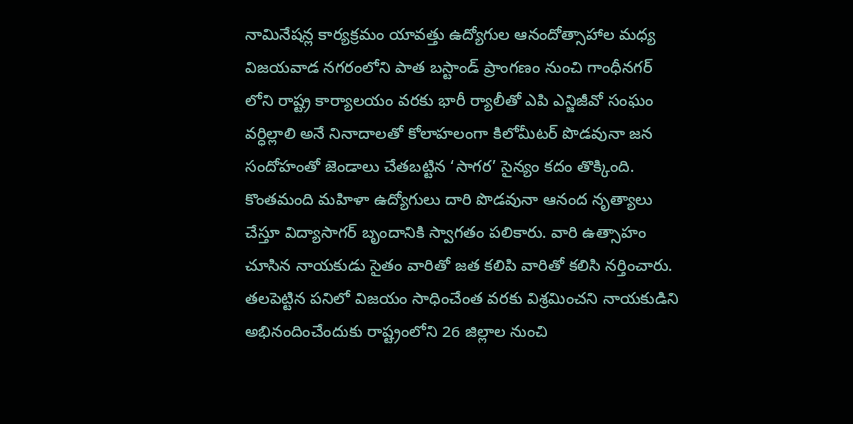నామినేషన్ల కార్యక్రమం యావత్తు ఉద్యోగుల ఆనందోత్సాహాల మధ్య విజయవాడ నగరంలోని పాత బస్టాండ్ ప్రాంగణం నుంచి గాంధీనగర్ లోని రాష్ట్ర కార్యాలయం వరకు భారీ ర్యాలీతో ఎపి ఎన్జిజీవో సంఘం వర్ధిల్లాలి అనే నినాదాలతో కోలాహలంగా కిలోమీటర్ పొడవునా జన సందోహంతో జెండాలు చేతబట్టిన ‘సాగర’ సైన్యం కదం తొక్కింది. కొంతమంది మహిళా ఉద్యోగులు దారి పొడవునా ఆనంద నృత్యాలు చేస్తూ విద్యాసాగర్ బృందానికి స్వాగతం పలికారు. వారి ఉత్సాహం చూసిన నాయకుడు సైతం వారితో జత కలిపి వారితో కలిసి నర్తించారు. తలపెట్టిన పనిలో విజయం సాధించేంత వరకు విశ్రమించని నాయకుడిని అభినందించేందుకు రాష్ట్రంలోని 26 జిల్లాల నుంచి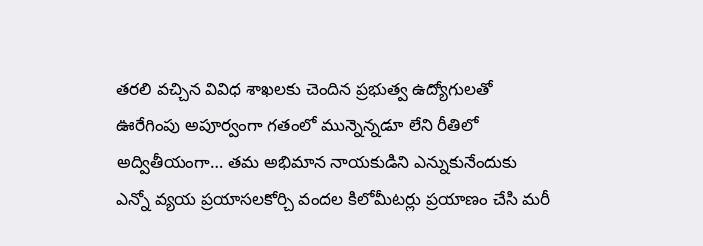తరలి వచ్చిన వివిధ శాఖలకు చెందిన ప్రభుత్వ ఉద్యోగులతో ఊరేగింపు అపూర్వంగా గతంలో మున్నెన్నడూ లేని రీతిలో అద్వితీయంగా… తమ అభిమాన నాయకుడిని ఎన్నుకునేందుకు ఎన్నో వ్యయ ప్రయాసలకోర్చి వందల కిలోమీటర్లు ప్రయాణం చేసి మరీ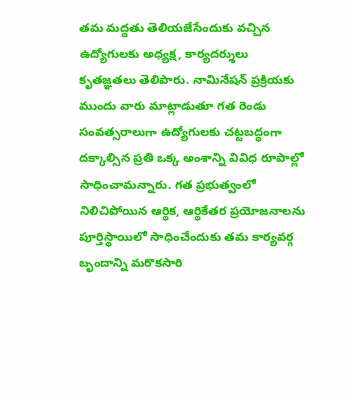తమ మద్దతు తెలియజేసేందుకు వచ్చిన ఉద్యోగులకు అధ్యక్ష, కార్యదర్శులు కృతజ్ఞతలు తెలిపారు. నామినేషన్ ప్రక్రియకు ముందు వారు మాట్లాడుతూ గత రెండు సంవత్సరాలుగా ఉద్యోగులకు చట్టబద్ధంగా దక్కాల్సిన ప్రతి ఒక్క అంశాన్ని వివిధ రూపాల్లో సాధించామన్నారు. గత ప్రభుత్వంలో నిలిచిపోయిన ఆర్థిక, ఆర్థికేతర ప్రయోజనాలను పూర్తిస్థాయిలో సాధించేందుకు తమ కార్యవర్గ బృందాన్ని మరొకసారి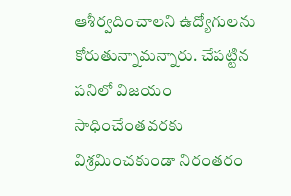ఆశీర్వదించాలని ఉద్యోగులను కోరుతున్నామన్నారు. చేపట్టిన పనిలో విజయం సాధించేంతవరకు విశ్రమించకుండా నిరంతరం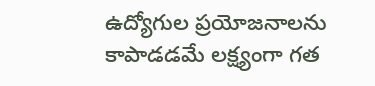ఉద్యోగుల ప్రయోజనాలను కాపాడడమే లక్ష్యంగా గత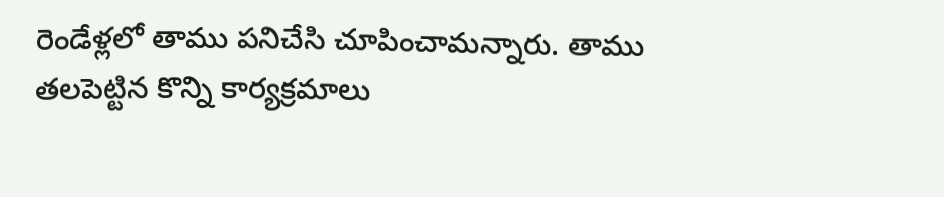రెండేళ్లలో తాము పనిచేసి చూపించామన్నారు. తాము తలపెట్టిన కొన్ని కార్యక్రమాలు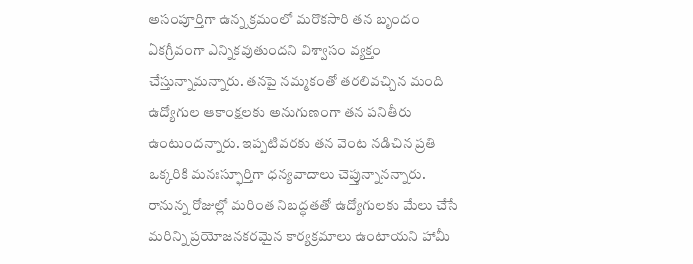అసంపూర్తిగా ఉన్న క్రమంలో మరొకసారి తన బృందం ఏకగ్రీవంగా ఎన్నికవుతుందని విశ్వాసం వ్యక్తం చేస్తున్నామన్నారు. తనపై నమ్మకంతో తరలివచ్చిన మంది ఉద్యోగుల ఆకాంక్షలకు అనుగుణంగా తన పనితీరు ఉంటుందన్నారు. ఇప్పటివరకు తన వెంట నడిచిన ప్రతి ఒక్కరికి మనఃస్ఫూర్తిగా ధన్యవాదాలు చెప్తున్నానన్నారు. రానున్న రోజుల్లో మరింత నిబద్ధతతో ఉద్యోగులకు మేలు చేసే మరిన్ని ప్రయోజనకరమైన కార్యక్రమాలు ఉంటాయని హామీ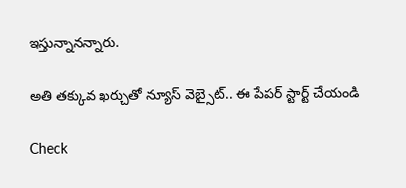ఇస్తున్నానన్నారు.

అతి తక్కువ ఖర్చుతో న్యూస్ వెబ్సైట్.. ఈ పేపర్ స్టార్ట్ చేయండి

Check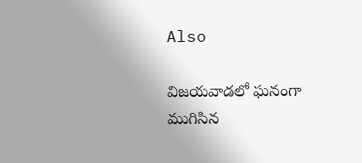Also

విజయవాడలో ఘనంగా ముగిసిన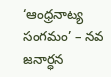‘ఆంధ్రనాట్య సంగమం’ – నవ జనార్ధన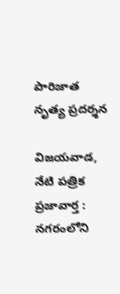పారిజాత నృత్య ప్రదర్శన

విజయవాడ, నేటి పత్రిక ప్రజావార్త : నగరంలోని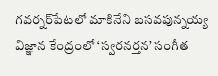గవర్నర్‌పేటలో మాకినేని బసవపున్నయ్య విజ్ఞాన కేంద్రంలో ‘స్వరనర్తన’ సంగీత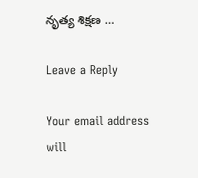నృత్య శిక్షణ …

Leave a Reply

Your email address will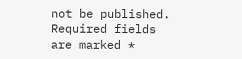not be published. Required fields are marked *